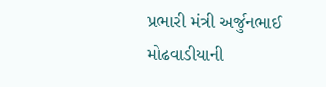પ્રભારી મંત્રી અર્જુનભાઈ મોઢવાડીયાની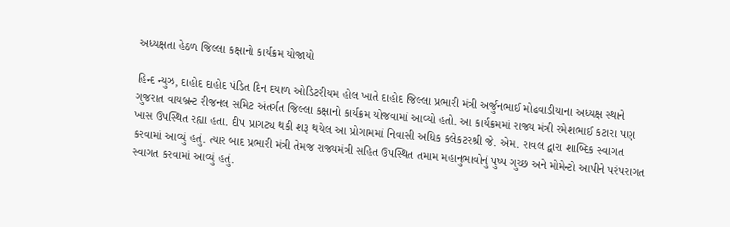અધ્યક્ષતા હેઠળ જિલ્લા કક્ષાનો કાર્યક્રમ યોજાયો

હિન્દ ન્યુઝ, દાહોદ દાહોદ પંડિત દિન દયાળ ઓડિટરીયમ હોલ ખાતે દાહોદ જિલ્લા પ્રભારી મંત્રી અર્જુનભાઈ મોઢવાડીયાના અધ્યક્ષ સ્થાને ગુજરાત વાયબ્રન્ટ રીજનલ સમિટ અંતર્ગત જિલ્લા કક્ષાનો કાર્યક્રમ યોજવામાં આવ્યો હતો. આ કાર્યક્રમમાં રાજ્ય મંત્રી રમેશભાઈ કટારા પણ ખાસ ઉપસ્થિત રહ્યા હતા. દીપ પ્રાગટ્ય થકી શરૂ થયેલ આ પ્રોગામમાં નિવાસી અધિક કલેકટરશ્રી જે. એમ. રાવલ દ્વારા શાબ્દિક સ્વાગત કરવામાં આવ્યું હતું. ત્યાર બાદ પ્રભારી મંત્રી તેમજ રાજ્યમંત્રી સહિત ઉપસ્થિત તમામ મહાનુભાવોનું પુષ્પ ગુચ્છ અને મોમેન્ટો આપીને પરંપરાગત સ્વાગત કરવામાં આવ્યું હતું.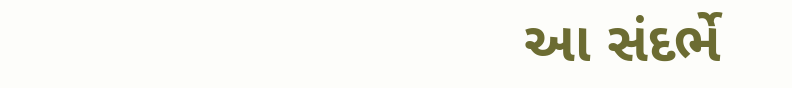આ સંદર્ભે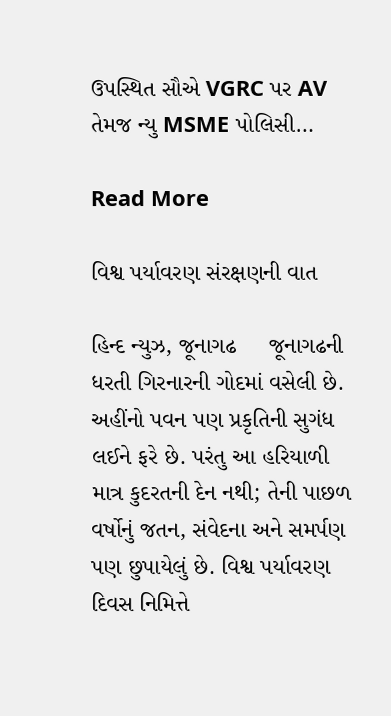ઉપસ્થિત સૌએ VGRC પર AV તેમજ ન્યુ MSME પોલિસી…

Read More

વિશ્વ પર્યાવરણ સંરક્ષણની વાત

હિન્દ ન્યુઝ, જૂનાગઢ     જૂનાગઢની ધરતી ગિરનારની ગોદમાં વસેલી છે. અહીંનો પવન પણ પ્રકૃતિની સુગંધ લઈને ફરે છે. પરંતુ આ હરિયાળી માત્ર કુદરતની દેન નથી; તેની પાછળ વર્ષોનું જતન, સંવેદના અને સમર્પણ પણ છુપાયેલું છે. વિશ્વ પર્યાવરણ દિવસ નિમિત્તે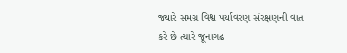જ્યારે સમગ્ર વિશ્વ પર્યાવરણ સંરક્ષણની વાત કરે છે ત્યારે જૂનાગઢ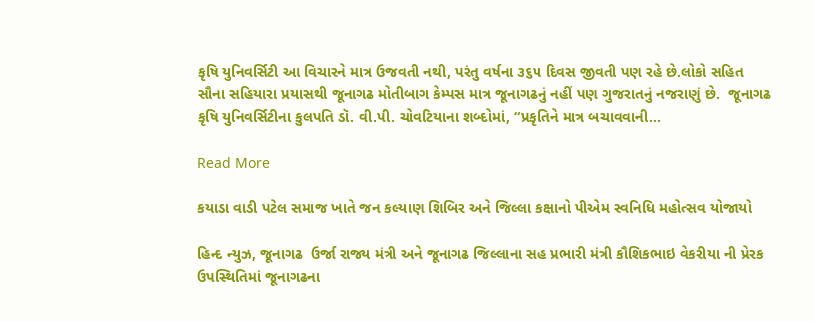કૃષિ યુનિવર્સિટી આ વિચારને માત્ર ઉજવતી નથી, પરંતુ વર્ષના ૩૬૫ દિવસ જીવતી પણ રહે છે.લોકો સહિત સૌના સહિયારા પ્રયાસથી જૂનાગઢ મોતીબાગ કેમ્પસ માત્ર જૂનાગઢનું નહીં પણ ગુજરાતનું નજરાણું છે.  જૂનાગઢ કૃષિ યુનિવર્સિટીના કુલપતિ ડૉ. વી.પી. ચોવટિયાના શબ્દોમાં, “પ્રકૃતિને માત્ર બચાવવાની…

Read More

કયાડા વાડી પટેલ સમાજ ખાતે જન કલ્યાણ શિબિર અને જિલ્લા કક્ષાનો પીએમ સ્વનિધિ મહોત્સવ યોજાયો

હિન્દ ન્યુઝ, જૂનાગઢ  ઉર્જા રાજ્ય મંત્રી અને જૂનાગઢ જિલ્લાના સહ પ્રભારી મંત્રી કૌશિકભાઇ વેકરીયા ની પ્રેરક ઉપસ્થિતિમાં જૂનાગઢના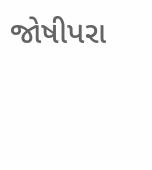જોષીપરા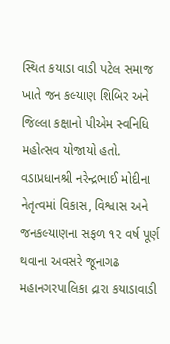સ્થિત કયાડા વાડી પટેલ સમાજ ખાતે જન કલ્યાણ શિબિર અને જિલ્લા કક્ષાનો પીએમ સ્વનિધિ મહોત્સવ યોજાયો હતો. વડાપ્રધાનશ્રી નરેન્દ્રભાઈ મોદીના નેતૃત્વમાં વિકાસ, વિશ્વાસ અને જનકલ્યાણના સફળ ૧૨ વર્ષ પૂર્ણ થવાના અવસરે જૂનાગઢ મહાનગરપાલિકા દ્રારા કયાડાવાડી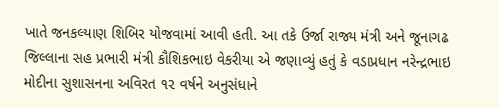ખાતે જનકલ્યાણ શિબિર યોજવામાં આવી હતી. આ તકે ઉર્જા રાજ્ય મંત્રી અને જૂનાગઢ જિલ્લાના સહ પ્રભારી મંત્રી કૌશિકભાઇ વેકરીયા એ જણાવ્યું હતું કે વડાપ્રધાન નરેન્દ્રભાઇ મોદીના સુશાસનના અવિરત ૧૨ વર્ષને અનુસંધાને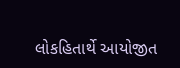લોકહિતાર્થે આયોજીત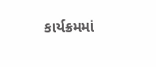કાર્યક્રમમાં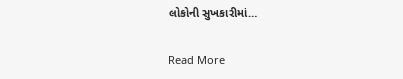લોકોની સુખકારીમાં…

Read More